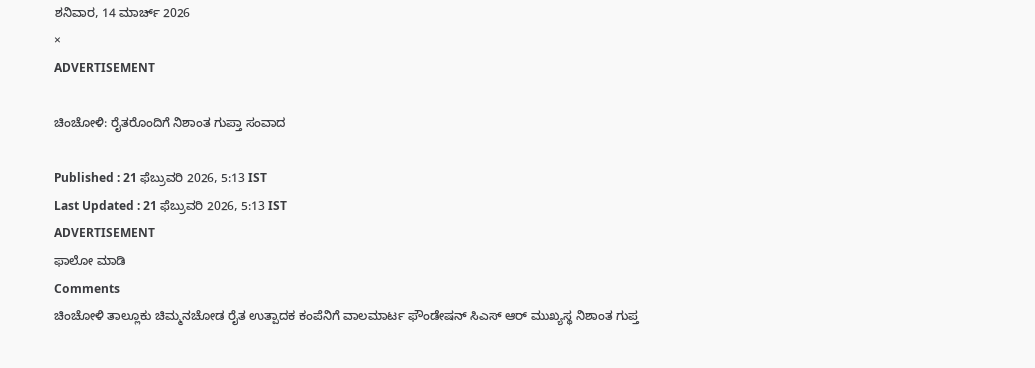ಶನಿವಾರ, 14 ಮಾರ್ಚ್ 2026
×
ADVERTISEMENT

ಚಿಂಚೋಳಿ: ರೈತರೊಂದಿಗೆ ನಿಶಾಂತ ಗುಪ್ತಾ ಸಂವಾದ

Published : 21 ಫೆಬ್ರುವರಿ 2026, 5:13 IST
Last Updated : 21 ಫೆಬ್ರುವರಿ 2026, 5:13 IST
ADVERTISEMENT
ಫಾಲೋ ಮಾಡಿ
Comments
ಚಿಂಚೋಳಿ ತಾಲ್ಲೂಕು ಚಿಮ್ಮನಚೋಡ ರೈತ ಉತ್ಪಾದಕ ಕಂಪೆನಿಗೆ ವಾಲಮಾರ್ಟ ಫೌಂಡೇಷನ್ ಸಿಎಸ್ ಆರ್ ಮುಖ್ಯಸ್ಥ ನಿಶಾಂತ ಗುಪ್ತ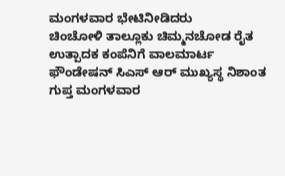ಮಂಗಳವಾರ ಭೇಟಿ‌ನೀಡಿದರು
ಚಿಂಚೋಳಿ ತಾಲ್ಲೂಕು ಚಿಮ್ಮನಚೋಡ ರೈತ ಉತ್ಪಾದಕ ಕಂಪೆನಿಗೆ ವಾಲಮಾರ್ಟ ಫೌಂಡೇಷನ್ ಸಿಎಸ್ ಆರ್ ಮುಖ್ಯಸ್ಥ ನಿಶಾಂತ ಗುಪ್ತ ಮಂಗಳವಾರ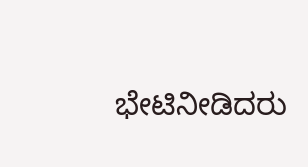ಭೇಟಿ‌ನೀಡಿದರು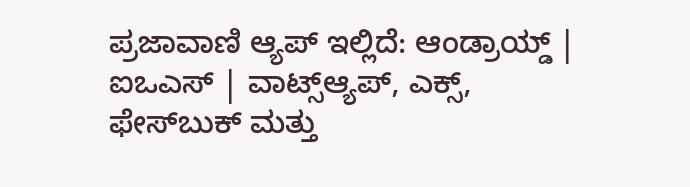ಪ್ರಜಾವಾಣಿ ಆ್ಯಪ್ ಇಲ್ಲಿದೆ: ಆಂಡ್ರಾಯ್ಡ್ | ಐಒಎಸ್ | ವಾಟ್ಸ್ಆ್ಯಪ್, ಎಕ್ಸ್, ಫೇಸ್‌ಬುಕ್ ಮತ್ತು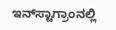ಇನ್‌ಸ್ಟಾಗ್ರಾಂನಲ್ಲಿ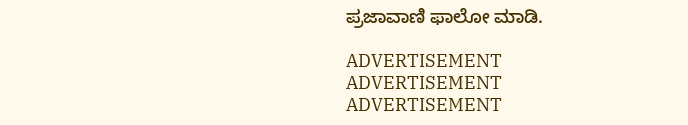ಪ್ರಜಾವಾಣಿ ಫಾಲೋ ಮಾಡಿ.

ADVERTISEMENT
ADVERTISEMENT
ADVERTISEMENT